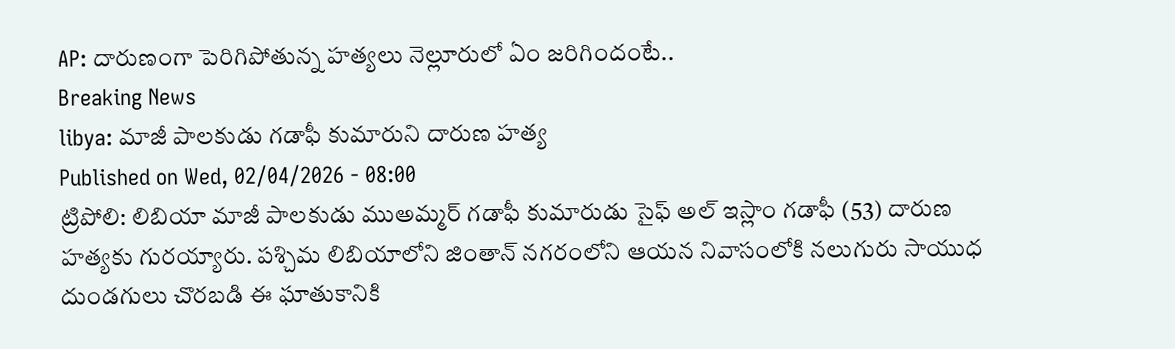AP: దారుణంగా పెరిగిపోతున్న హత్యలు నెల్లూరులో ఏం జరిగిందంటే..
Breaking News
libya: మాజీ పాలకుడు గడాఫీ కుమారుని దారుణ హత్య
Published on Wed, 02/04/2026 - 08:00
ట్రిపోలి: లిబియా మాజీ పాలకుడు ముఅమ్మర్ గడాఫీ కుమారుడు సైఫ్ అల్ ఇస్లాం గడాఫీ (53) దారుణ హత్యకు గురయ్యారు. పశ్చిమ లిబియాలోని జింతాన్ నగరంలోని ఆయన నివాసంలోకి నలుగురు సాయుధ దుండగులు చొరబడి ఈ ఘాతుకానికి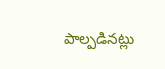పాల్పడినట్లు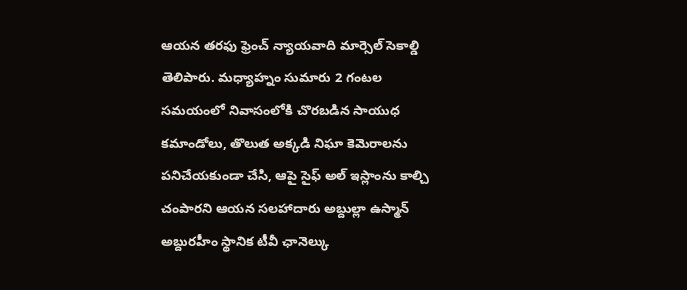ఆయన తరఫు ఫ్రెంచ్ న్యాయవాది మార్సెల్ సెకాల్డి తెలిపారు. మధ్యాహ్నం సుమారు 2 గంటల సమయంలో నివాసంలోకి చొరబడిన సాయుధ కమాండోలు, తొలుత అక్కడి నిఘా కెమెరాలను పనిచేయకుండా చేసి, ఆపై సైఫ్ అల్ ఇస్లాంను కాల్చి చంపారని ఆయన సలహాదారు అబ్దుల్లా ఉస్మాన్ అబ్దురహీం స్థానిక టీవీ ఛానెల్కు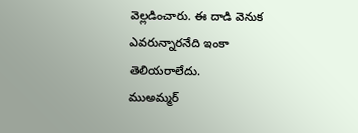వెల్లడించారు. ఈ దాడి వెనుక ఎవరున్నారనేది ఇంకా తెలియరాలేదు.
ముఅమ్మర్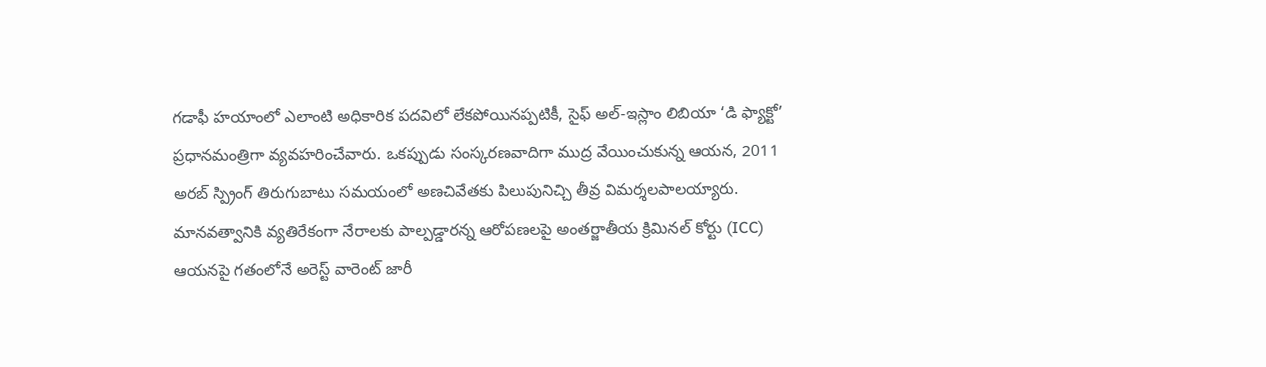గడాఫీ హయాంలో ఎలాంటి అధికారిక పదవిలో లేకపోయినప్పటికీ, సైఫ్ అల్-ఇస్లాం లిబియా ‘డి ఫ్యాక్టో’ ప్రధానమంత్రిగా వ్యవహరించేవారు. ఒకప్పుడు సంస్కరణవాదిగా ముద్ర వేయించుకున్న ఆయన, 2011 అరబ్ స్ప్రింగ్ తిరుగుబాటు సమయంలో అణచివేతకు పిలుపునిచ్చి తీవ్ర విమర్శలపాలయ్యారు. మానవత్వానికి వ్యతిరేకంగా నేరాలకు పాల్పడ్డారన్న ఆరోపణలపై అంతర్జాతీయ క్రిమినల్ కోర్టు (ICC) ఆయనపై గతంలోనే అరెస్ట్ వారెంట్ జారీ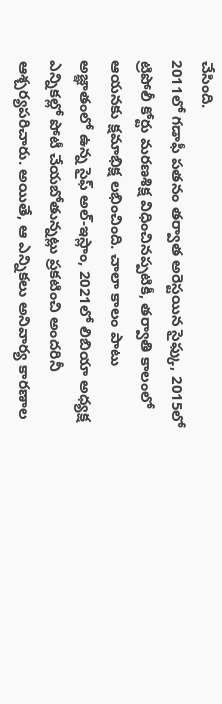చేసింది.
2011లో గడాఫీ పతనం తర్వాత అరెస్టయిన సైఫ్కు, 2015లో ట్రిపోలీ కోర్టు మరణశిక్ష విధించినప్పటికీ, తర్వాతి కాలంలో ఆయనకు క్షమాభిక్ష లభించింది. చాలా కాలం పాటు అజ్ఞాతంలో ఉన్న సైఫ్ అల్-ఇస్లాం, 2021లో లిబియా అధ్యక్ష ఎన్నికల్లో పోటీ చేయబోతున్నట్లు ప్రకటించి అందరినీ ఆశ్చర్యపరిచారు. అయితే, ఆ ఎన్నికలు అనివార్య కారణాల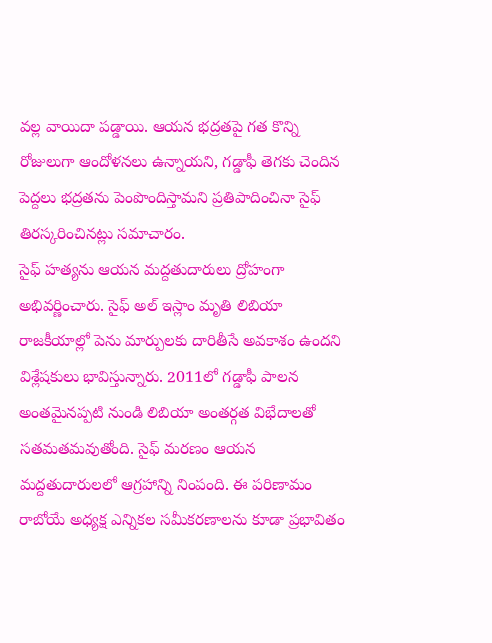వల్ల వాయిదా పడ్డాయి. ఆయన భద్రతపై గత కొన్ని రోజులుగా ఆందోళనలు ఉన్నాయని, గడ్డాఫీ తెగకు చెందిన పెద్దలు భద్రతను పెంపొందిస్తామని ప్రతిపాదించినా సైఫ్ తిరస్కరించినట్లు సమాచారం.
సైఫ్ హత్యను ఆయన మద్దతుదారులు ద్రోహంగా అభివర్ణించారు. సైఫ్ అల్ ఇస్లాం మృతి లిబియా రాజకీయాల్లో పెను మార్పులకు దారితీసే అవకాశం ఉందని విశ్లేషకులు భావిస్తున్నారు. 2011లో గడ్డాఫీ పాలన అంతమైనప్పటి నుండి లిబియా అంతర్గత విభేదాలతో సతమతమవుతోంది. సైఫ్ మరణం ఆయన మద్దతుదారులలో ఆగ్రహాన్ని నింపంది. ఈ పరిణామం రాబోయే అధ్యక్ష ఎన్నికల సమీకరణాలను కూడా ప్రభావితం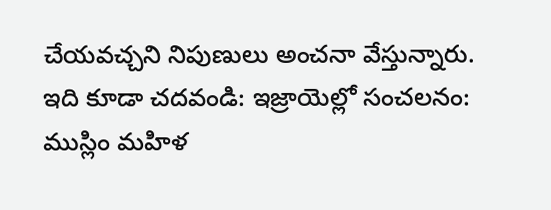చేయవచ్చని నిపుణులు అంచనా వేస్తున్నారు.
ఇది కూడా చదవండి: ఇజ్రాయెల్లో సంచలనం: ముస్లిం మహిళ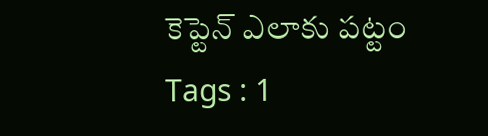కెప్టెన్ ఎలాకు పట్టం
Tags : 1